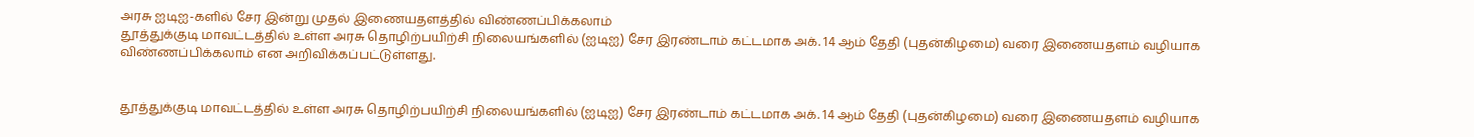அரசு ஐடிஐ-களில் சேர இன்று முதல் இணையதளத்தில் விண்ணப்பிக்கலாம்
தூத்துக்குடி மாவட்டத்தில் உள்ள அரசு தொழிற்பயிற்சி நிலையங்களில் (ஐடிஐ) சேர இரண்டாம் கட்டமாக அக். 14 ஆம் தேதி (புதன்கிழமை) வரை இணையதளம் வழியாக விண்ணப்பிக்கலாம் என அறிவிக்கப்பட்டுள்ளது.


தூத்துக்குடி மாவட்டத்தில் உள்ள அரசு தொழிற்பயிற்சி நிலையங்களில் (ஐடிஐ) சேர இரண்டாம் கட்டமாக அக். 14 ஆம் தேதி (புதன்கிழமை) வரை இணையதளம் வழியாக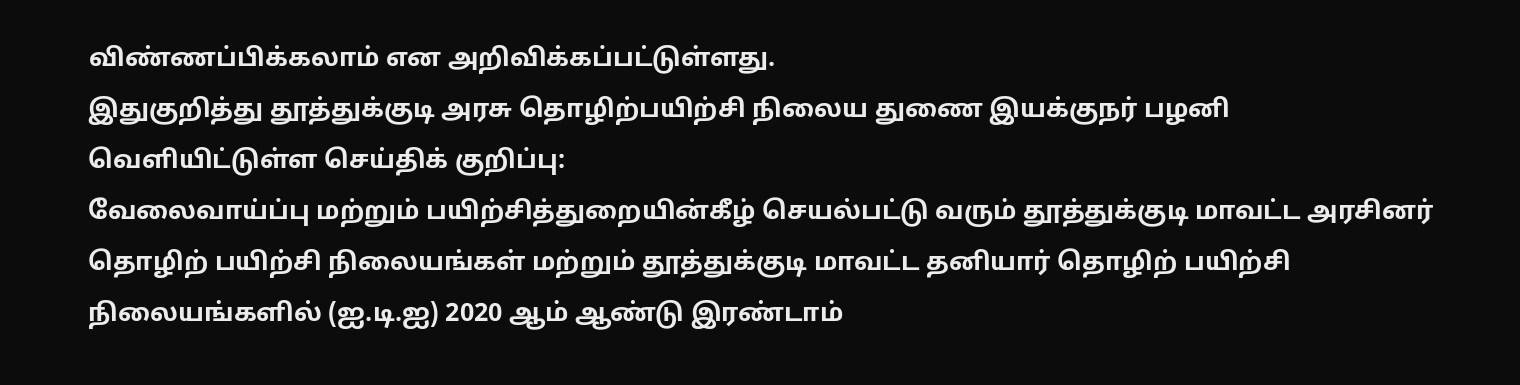விண்ணப்பிக்கலாம் என அறிவிக்கப்பட்டுள்ளது.
இதுகுறித்து தூத்துக்குடி அரசு தொழிற்பயிற்சி நிலைய துணை இயக்குநர் பழனி வெளியிட்டுள்ள செய்திக் குறிப்பு:
வேலைவாய்ப்பு மற்றும் பயிற்சித்துறையின்கீழ் செயல்பட்டு வரும் தூத்துக்குடி மாவட்ட அரசினர் தொழிற் பயிற்சி நிலையங்கள் மற்றும் தூத்துக்குடி மாவட்ட தனியார் தொழிற் பயிற்சி நிலையங்களில் (ஐ.டி.ஐ) 2020 ஆம் ஆண்டு இரண்டாம்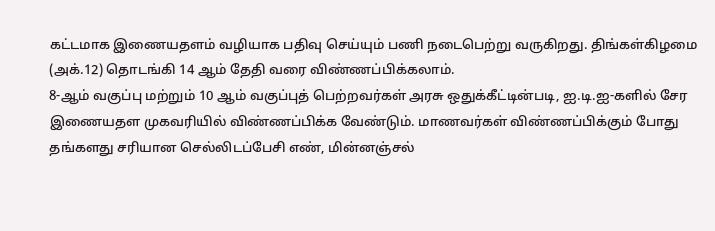கட்டமாக இணையதளம் வழியாக பதிவு செய்யும் பணி நடைபெற்று வருகிறது. திங்கள்கிழமை (அக்.12) தொடங்கி 14 ஆம் தேதி வரை விண்ணப்பிக்கலாம்.
8-ஆம் வகுப்பு மற்றும் 10 ஆம் வகுப்புத் பெற்றவர்கள் அரசு ஒதுக்கீட்டின்படி, ஐ.டி.ஐ-களில் சேர இணையதள முகவரியில் விண்ணப்பிக்க வேண்டும். மாணவர்கள் விண்ணப்பிக்கும் போது தங்களது சரியான செல்லிடப்பேசி எண், மின்னஞ்சல்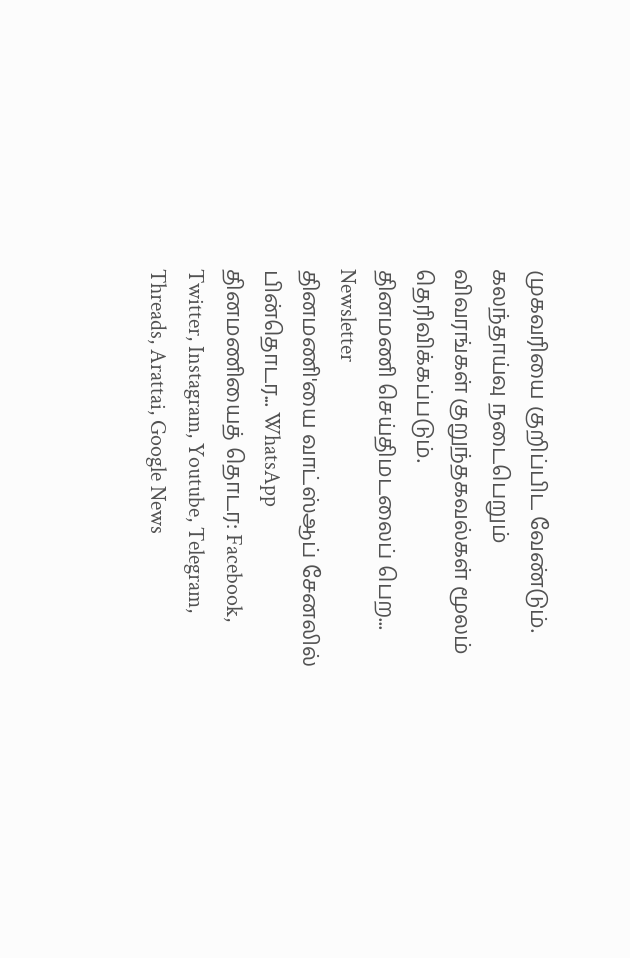முகவரியை குறிப்பிட வேண்டும். கலந்தாய்வு நடைபெறும் விவரங்கள் குறுந்தகவல்கள் மூலம் தெரிவிக்கப்படும்.
தினமணி செய்திமடலைப் பெற... Newsletter
தினமணி'யை வாட்ஸ்ஆப் சேனலில் பின்தொடர... WhatsApp
தினமணியைத் தொடர: Facebook, Twitter, Instagram, Youtube, Telegram, Threads, Arattai, Google News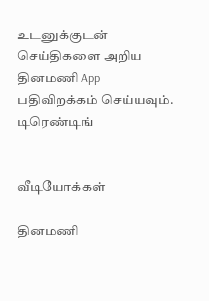உடனுக்குடன் செய்திகளை அறிய தினமணி App பதிவிறக்கம் செய்யவும்.
டிரெண்டிங்


வீடியோக்கள்

தினமணி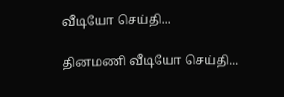வீடியோ செய்தி...

தினமணி வீடியோ செய்தி...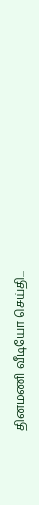தினமணி வீடியோ செய்தி...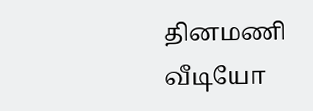தினமணி வீடியோ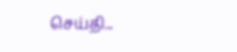செய்தி...